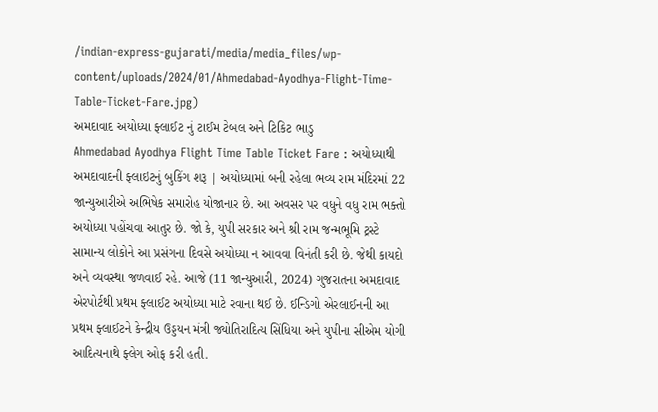/indian-express-gujarati/media/media_files/wp-content/uploads/2024/01/Ahmedabad-Ayodhya-Flight-Time-Table-Ticket-Fare.jpg)
અમદાવાદ અયોધ્યા ફ્લાઈટ નું ટાઈમ ટેબલ અને ટિકિટ ભાડુ
Ahmedabad Ayodhya Flight Time Table Ticket Fare : અયોધ્યાથી અમદાવાદની ફ્લાઇટનું બુકિંગ શરૂ | અયોધ્યામાં બની રહેલા ભવ્ય રામ મંદિરમાં 22 જાન્યુઆરીએ અભિષેક સમારોહ યોજાનાર છે. આ અવસર પર વધુને વધુ રામ ભક્તો અયોધ્યા પહોંચવા આતુર છે. જો કે, યુપી સરકાર અને શ્રી રામ જન્મભૂમિ ટ્રસ્ટે સામાન્ય લોકોને આ પ્રસંગના દિવસે અયોધ્યા ન આવવા વિનંતી કરી છે. જેથી કાયદો અને વ્યવસ્થા જળવાઈ રહે. આજે (11 જાન્યુઆરી, 2024) ગુજરાતના અમદાવાદ એરપોર્ટથી પ્રથમ ફ્લાઈટ અયોધ્યા માટે રવાના થઈ છે. ઈન્ડિગો એરલાઈનની આ પ્રથમ ફ્લાઈટને કેન્દ્રીય ઉડ્ડયન મંત્રી જ્યોતિરાદિત્ય સિંધિયા અને યુપીના સીએમ યોગી આદિત્યનાથે ફ્લેગ ઓફ કરી હતી.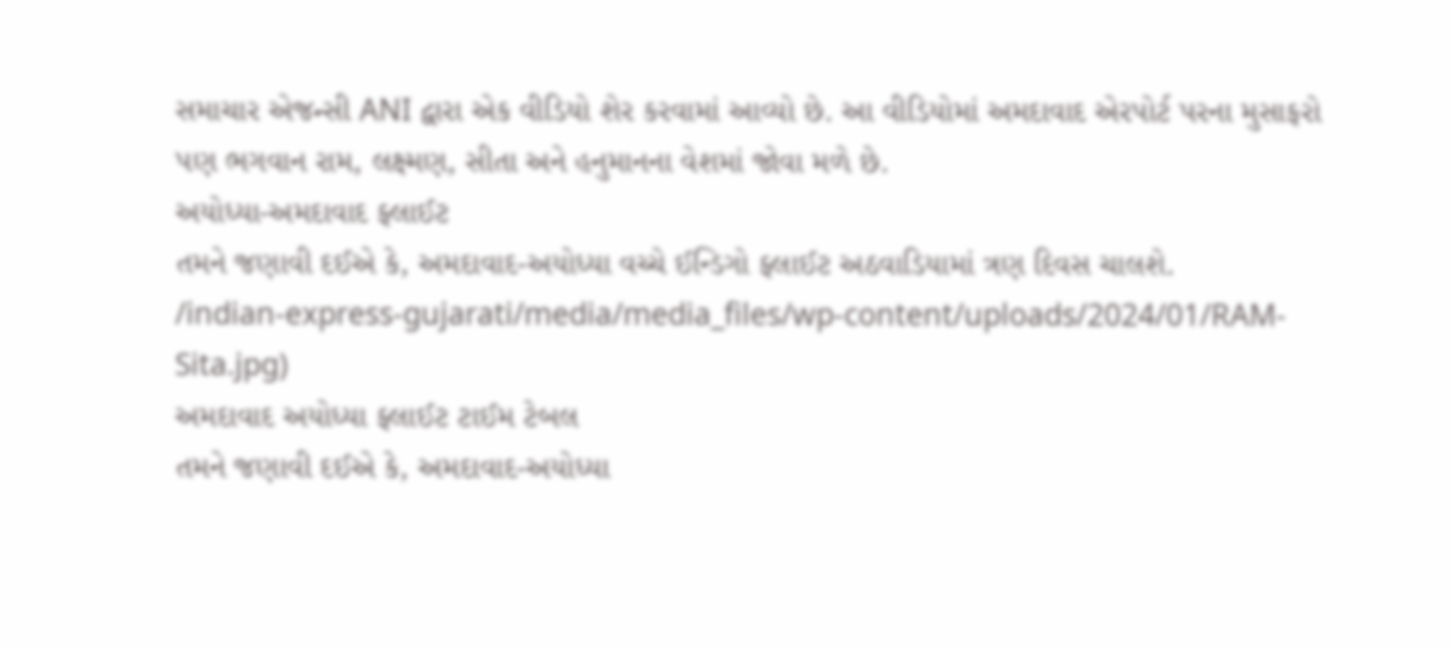સમાચાર એજન્સી ANI દ્વારા એક વીડિયો શેર કરવામાં આવ્યો છે. આ વીડિયોમાં અમદાવાદ એરપોર્ટ પરના મુસાફરો પણ ભગવાન રામ, લક્ષ્મણ, સીતા અને હનુમાનના વેશમાં જોવા મળે છે.
અયોધ્યા-અમદાવાદ ફ્લાઈટ
તમને જણાવી દઈએ કે, અમદાવાદ-અયોધ્યા વચ્ચે ઈન્ડિગો ફ્લાઈટ અઠવાડિયામાં ત્રણ દિવસ ચાલશે.
/indian-express-gujarati/media/media_files/wp-content/uploads/2024/01/RAM-Sita.jpg)
અમદાવાદ અયોધ્યા ફ્લાઈટ ટાઈમ ટેબલ
તમને જણાવી દઈએ કે, અમદાવાદ-અયોધ્યા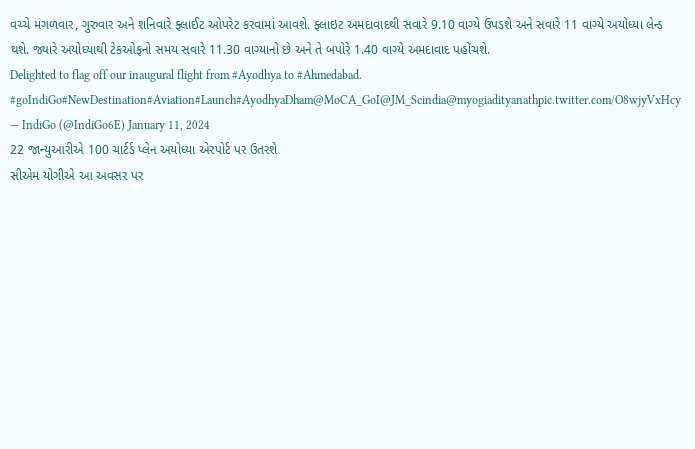વચ્ચે મંગળવાર, ગુરુવાર અને શનિવારે ફ્લાઈટ ઓપરેટ કરવામાં આવશે. ફ્લાઇટ અમદાવાદથી સવારે 9.10 વાગ્યે ઉપડશે અને સવારે 11 વાગ્યે અયોધ્યા લેન્ડ થશે. જ્યારે અયોધ્યાથી ટેકઓફનો સમય સવારે 11.30 વાગ્યાનો છે અને તે બપોરે 1.40 વાગ્યે અમદાવાદ પહોંચશે.
Delighted to flag off our inaugural flight from #Ayodhya to #Ahmedabad. #goIndiGo#NewDestination#Aviation#Launch#AyodhyaDham@MoCA_GoI@JM_Scindia@myogiadityanathpic.twitter.com/O8wjyVxHcy
— IndiGo (@IndiGo6E) January 11, 2024
22 જાન્યુઆરીએ 100 ચાર્ટર્ડ પ્લેન અયોધ્યા એરપોર્ટ પર ઉતરશે
સીએમ યોગીએ આ અવસર પર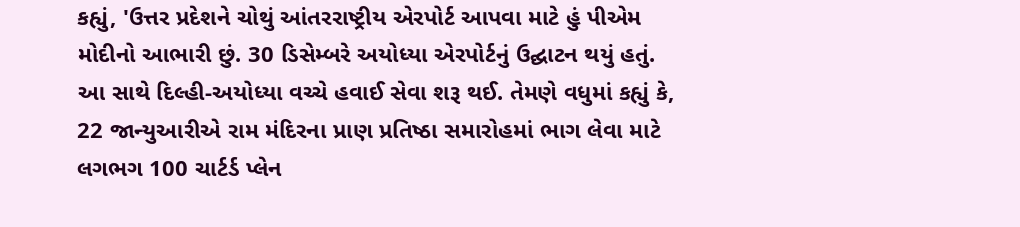કહ્યું, 'ઉત્તર પ્રદેશને ચોથું આંતરરાષ્ટ્રીય એરપોર્ટ આપવા માટે હું પીએમ મોદીનો આભારી છું. 30 ડિસેમ્બરે અયોધ્યા એરપોર્ટનું ઉદ્ઘાટન થયું હતું. આ સાથે દિલ્હી-અયોધ્યા વચ્ચે હવાઈ સેવા શરૂ થઈ. તેમણે વધુમાં કહ્યું કે, 22 જાન્યુઆરીએ રામ મંદિરના પ્રાણ પ્રતિષ્ઠા સમારોહમાં ભાગ લેવા માટે લગભગ 100 ચાર્ટર્ડ પ્લેન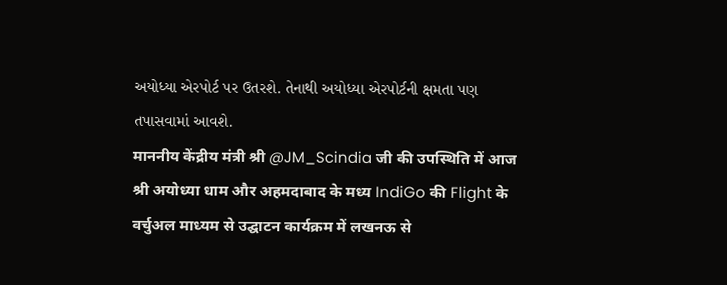અયોધ્યા એરપોર્ટ પર ઉતરશે. તેનાથી અયોધ્યા એરપોર્ટની ક્ષમતા પણ તપાસવામાં આવશે.
माननीय केंद्रीय मंत्री श्री @JM_Scindia जी की उपस्थिति में आज श्री अयोध्या धाम और अहमदाबाद के मध्य IndiGo की Flight के वर्चुअल माध्यम से उद्घाटन कार्यक्रम में लखनऊ से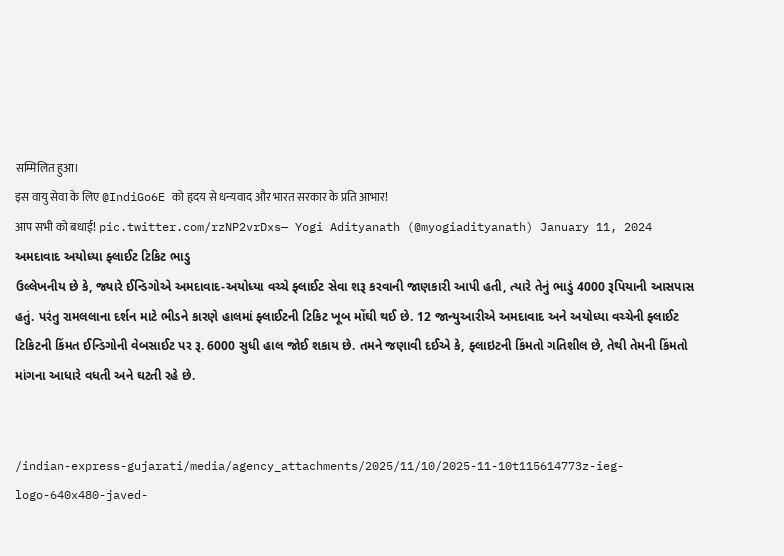सम्मिलित हुआ।
इस वायु सेवा के लिए @IndiGo6E को हृदय से धन्यवाद और भारत सरकार के प्रति आभार!
आप सभी को बधाई! pic.twitter.com/rzNP2vrDxs— Yogi Adityanath (@myogiadityanath) January 11, 2024
અમદાવાદ અયોધ્યા ફ્લાઈટ ટિકિટ ભાડુ
ઉલ્લેખનીય છે કે, જ્યારે ઈન્ડિગોએ અમદાવાદ-અયોધ્યા વચ્ચે ફ્લાઈટ સેવા શરૂ કરવાની જાણકારી આપી હતી, ત્યારે તેનું ભાડું 4000 રૂપિયાની આસપાસ હતું. પરંતુ રામલલાના દર્શન માટે ભીડને કારણે હાલમાં ફ્લાઈટની ટિકિટ ખૂબ મોંઘી થઈ છે. 12 જાન્યુઆરીએ અમદાવાદ અને અયોધ્યા વચ્ચેની ફ્લાઈટ ટિકિટની કિંમત ઈન્ડિગોની વેબસાઈટ પર રૂ. 6000 સુધી હાલ જોઈ શકાય છે. તમને જણાવી દઈએ કે, ફ્લાઇટની કિંમતો ગતિશીલ છે, તેથી તેમની કિંમતો માંગના આધારે વધતી અને ઘટતી રહે છે.


/indian-express-gujarati/media/agency_attachments/2025/11/10/2025-11-10t115614773z-ieg-logo-640x480-javed-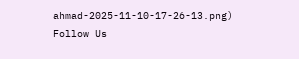ahmad-2025-11-10-17-26-13.png)
Follow Us